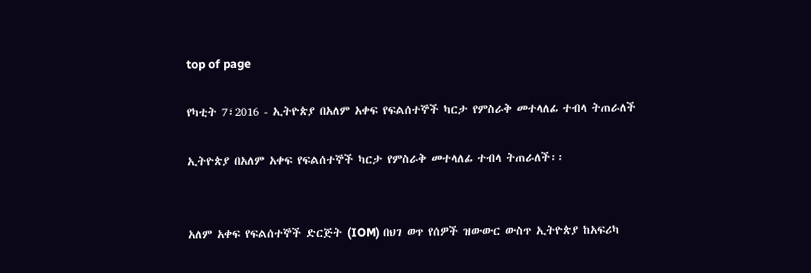top of page

የካቲት 7፣2016 - ኢትዮጵያ በአለም አቀፍ የፍልሰተኞች ካርታ የምስራቅ መተላለፊ ተብላ ትጠራለች

ኢትዮጵያ በአለም አቀፍ የፍልሰተኞች ካርታ የምስራቅ መተላለፊ ተብላ ትጠራለች፡፡


አለም አቀፍ የፍልሰተኞች ድርጅት (IOM) በህገ ወጥ የሰዎች ዝውውር ውስጥ ኢትዮጵያ ከአፍሪካ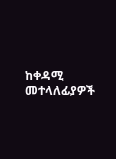ከቀዳሚ መተላለፊያዎች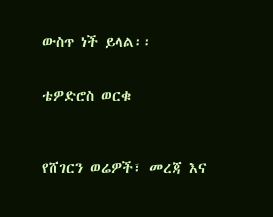ውስጥ ነች ይላል፡፡


ቴዎድሮስ ወርቁ



የሸገርን ወሬዎች፣ መረጃ እና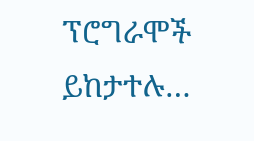ፕሮግራሞች ይከታተሉ…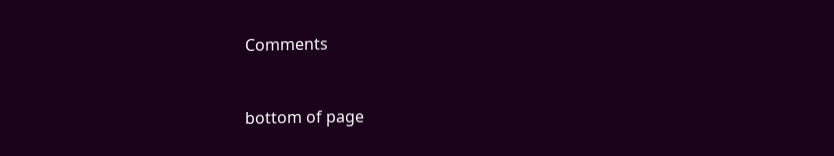Comments


bottom of page